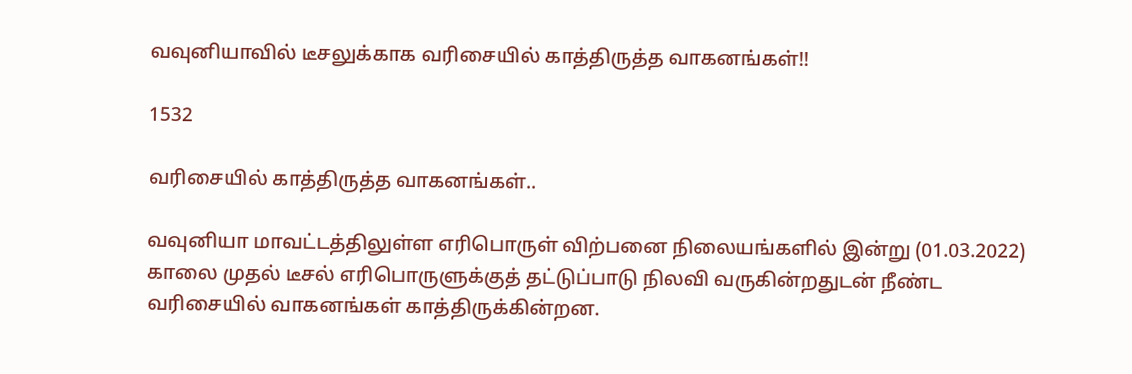வவுனியாவில் டீசலுக்காக வரிசையில் காத்திருத்த வாகனங்கள்!!

1532

வரிசையில் காத்திருத்த வாகனங்கள்..

வவுனியா மாவட்டத்திலுள்ள எரிபொருள் விற்பனை நிலையங்களில் இன்று (01.03.2022) காலை முதல் டீசல் எரிபொருளுக்குத் தட்டுப்பாடு நிலவி வருகின்றதுடன் நீண்ட வரிசையில் வாகனங்கள் காத்திருக்கின்றன.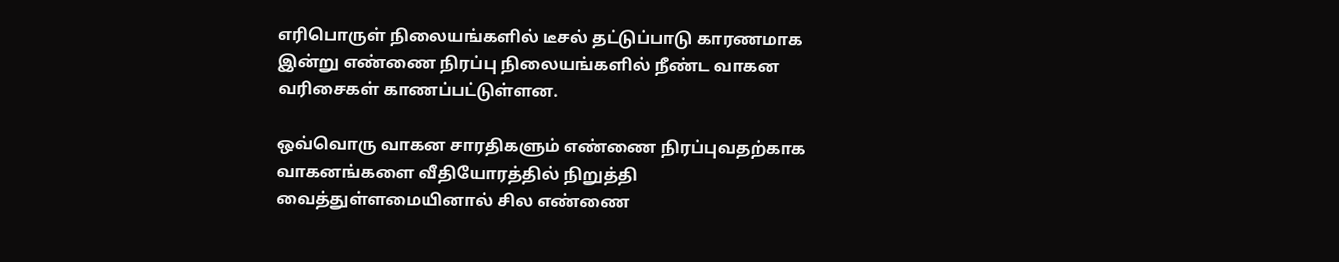எரிபொருள் நிலையங்களில் டீசல் தட்டுப்பாடு காரணமாக இன்று எண்ணை நிரப்பு நிலையங்களில் நீண்ட வாகன வரிசைகள் காணப்பட்டுள்ளன.

ஒவ்வொரு வாகன சாரதிகளும் எண்ணை நிரப்புவதற்காக வாகனங்களை வீதியோரத்தில் நிறுத்தி வைத்துள்ளமையினால் சில எண்ணை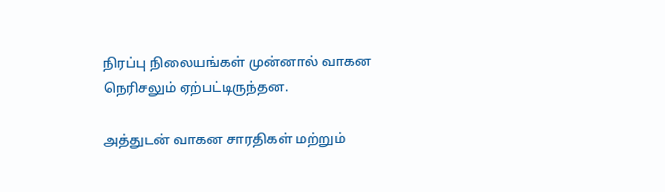நிரப்பு நிலையங்கள் முன்னால் வாகன நெரிசலும் ஏற்பட்டிருந்தன.

அத்துடன் வாகன சாரதிகள் மற்றும்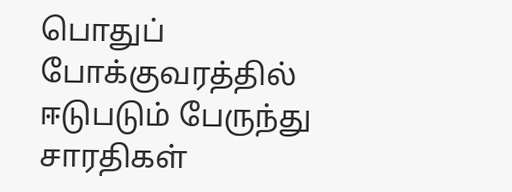பொதுப் போக்குவரத்தில் ஈடுபடும் பேருந்து சாரதிகள்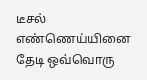டீசல் எண்ணெய்யினை தேடி ஒவ்வொரு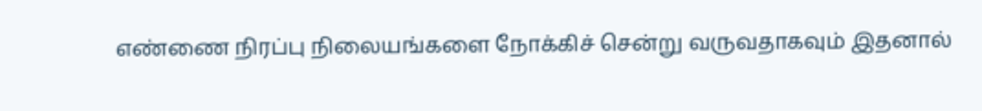எண்ணை நிரப்பு நிலையங்களை நோக்கிச் சென்று வருவதாகவும் இதனால்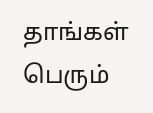தாங்கள் பெரும்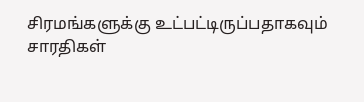சிரமங்களுக்கு உட்பட்டிருப்பதாகவும் சாரதிகள்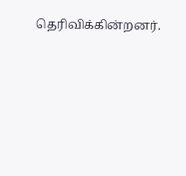தெரிவிக்கின்றனர்.